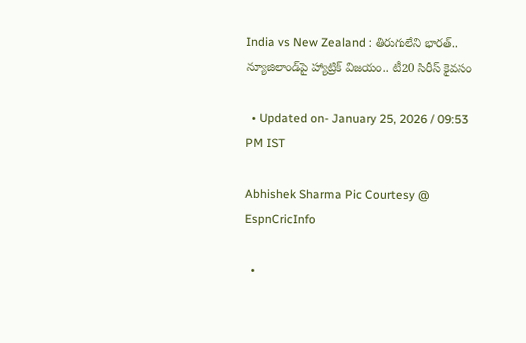India vs New Zealand : తిరుగులేని భారత్.. న్యూజిలాండ్‌పై హ్యాట్రిక్ విజయం.. టీ20 సిరీస్ కైవసం

  • Updated on- January 25, 2026 / 09:53 PM IST

Abhishek Sharma Pic Courtesy @ EspnCricInfo

  •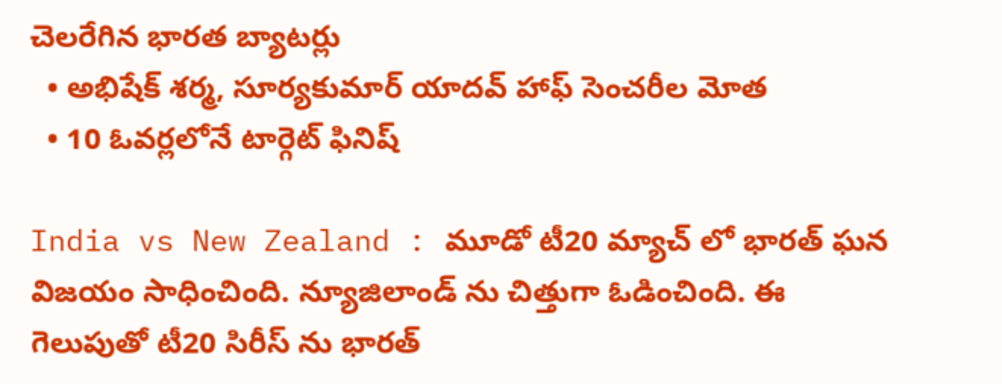చెలరేగిన భారత బ్యాటర్లు
  • అభిషేక్ శర్మ, సూర్యకుమార్ యాదవ్ హాఫ్ సెంచరీల మోత
  • 10 ఓవర్లలోనే టార్గెట్ ఫినిష్

India vs New Zealand : మూడో టీ20 మ్యాచ్ లో భారత్ ఘన విజయం సాధించింది. న్యూజిలాండ్ ను చిత్తుగా ఓడించింది. ఈ గెలుపుతో టీ20 సిరీస్ ను భారత్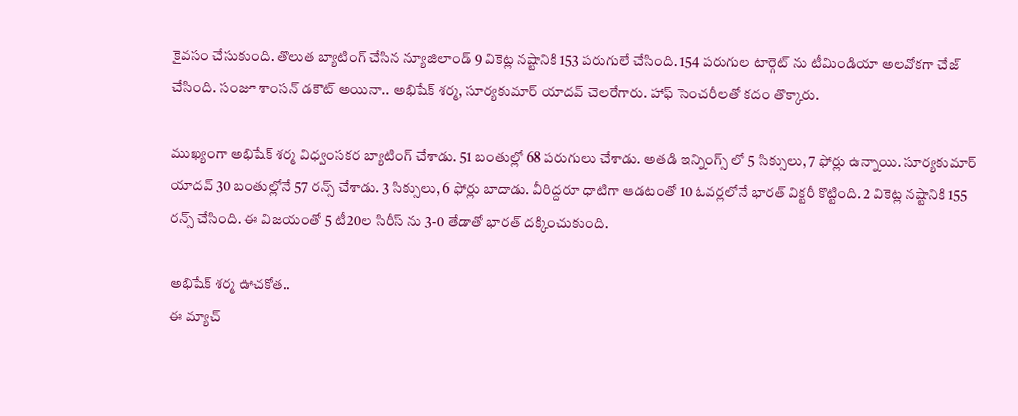కైవసం చేసుకుంది. తొలుత బ్యాటింగ్ చేసిన న్యూజిలాండ్ 9 వికెట్ల నష్టానికి 153 పరుగులే చేసింది. 154 పరుగుల టార్గెట్ ను టీమిండియా అలవోకగా చేజ్ చేసింది. సంజూ శాంసన్ డకౌట్ అయినా.. అభిషేక్ శర్మ, సూర్యకుమార్ యాదవ్ చెలరేగారు. హాఫ్ సెంచరీలతో కదం తొక్కారు.

ముఖ్యంగా అభిషేక్ శర్మ విధ్వంసకర బ్యాటింగ్ చేశాడు. 51 బంతుల్లో 68 పరుగులు చేశాడు. అతడి ఇన్నింగ్స్ లో 5 సిక్సులు, 7 ఫోర్లు ఉన్నాయి. సూర్యకుమార్ యాదవ్ 30 బంతుల్లోనే 57 రన్స్ చేశాడు. 3 సిక్సులు, 6 ఫోర్లు బాదాడు. వీరిద్దరూ ధాటిగా ఆడటంతో 10 ఓవర్లలోనే భారత్ విక్టరీ కొట్టింది. 2 వికెట్ల నష్టానికి 155 రన్స్ చేసింది. ఈ విజయంతో 5 టీ20ల సిరీస్ ను 3-0 తేడాతో భారత్ దక్కించుకుంది.

అభిషేక్ శర్మ ఊచకోత..
ఈ మ్యాచ్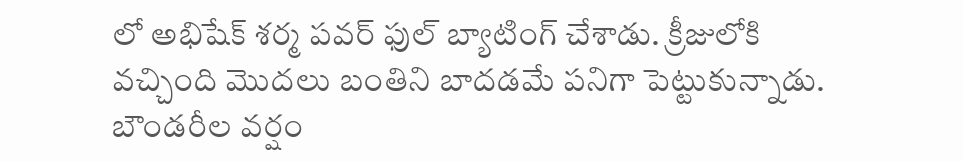లో అభిషేక్ శర్మ పవర్ ఫుల్ బ్యాటింగ్ చేశాడు. క్రీజులోకి వచ్చింది మొదలు బంతిని బాదడమే పనిగా పెట్టుకున్నాడు. బౌండరీల వర్షం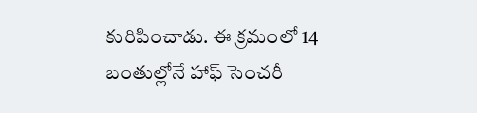కురిపించాడు. ఈ క్రమంలో 14 బంతుల్లోనే హాఫ్ సెంచరీ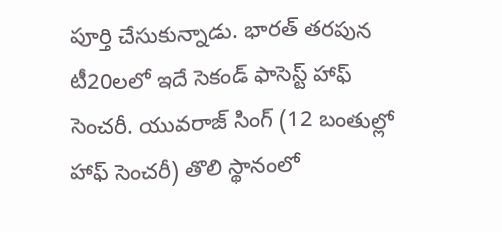పూర్తి చేసుకున్నాడు. భారత్ తరపున టీ20లలో ఇదే సెకండ్ ఫాసెస్ట్ హాఫ్ సెంచరీ. యువరాజ్ సింగ్ (12 బంతుల్లో హాఫ్ సెంచరీ) తొలి స్థానంలో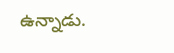ఉన్నాడు.